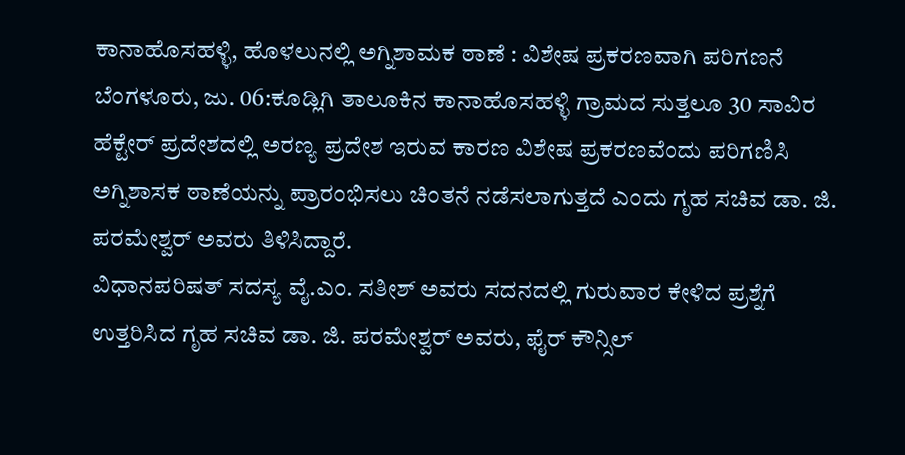ಕಾನಾಹೊಸಹಳ್ಳಿ, ಹೊಳಲುನಲ್ಲಿ ಅಗ್ನಿಶಾಮಕ ಠಾಣೆ : ವಿಶೇಷ ಪ್ರಕರಣವಾಗಿ ಪರಿಗಣನೆ
ಬೆಂಗಳೂರು, ಜು. 06:ಕೂಡ್ಲಿಗಿ ತಾಲೂಕಿನ ಕಾನಾಹೊಸಹಳ್ಳಿ ಗ್ರಾಮದ ಸುತ್ತಲೂ 30 ಸಾವಿರ ಹೆಕ್ಟೇರ್ ಪ್ರದೇಶದಲ್ಲಿ ಅರಣ್ಯ ಪ್ರದೇಶ ಇರುವ ಕಾರಣ ವಿಶೇಷ ಪ್ರಕರಣವೆಂದು ಪರಿಗಣಿಸಿ ಅಗ್ನಿಶಾಸಕ ಠಾಣೆಯನ್ನು ಪ್ರಾರಂಭಿಸಲು ಚಿಂತನೆ ನಡೆಸಲಾಗುತ್ತದೆ ಎಂದು ಗೃಹ ಸಚಿವ ಡಾ. ಜಿ. ಪರಮೇಶ್ವರ್ ಅವರು ತಿಳಿಸಿದ್ದಾರೆ.
ವಿಧಾನಪರಿಷತ್ ಸದಸ್ಯ ವೈ.ಎಂ. ಸತೀಶ್ ಅವರು ಸದನದಲ್ಲಿ ಗುರುವಾರ ಕೇಳಿದ ಪ್ರಶ್ನೆಗೆ ಉತ್ತರಿಸಿದ ಗೃಹ ಸಚಿವ ಡಾ. ಜಿ. ಪರಮೇಶ್ವರ್ ಅವರು, ಫೈರ್ ಕೌನ್ಸಿಲ್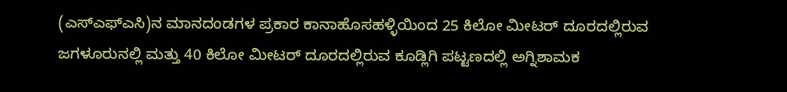(ಎಸ್ಎಫ್ಎಸಿ)ನ ಮಾನದಂಡಗಳ ಪ್ರಕಾರ ಕಾನಾಹೊಸಹಳ್ಳಿಯಿಂದ 25 ಕಿಲೋ ಮೀಟರ್ ದೂರದಲ್ಲಿರುವ ಜಗಳೂರುನಲ್ಲಿ ಮತ್ತು 40 ಕಿಲೋ ಮೀಟರ್ ದೂರದಲ್ಲಿರುವ ಕೂಡ್ಲಿಗಿ ಪಟ್ಟಣದಲ್ಲಿ ಅಗ್ನಿಶಾಮಕ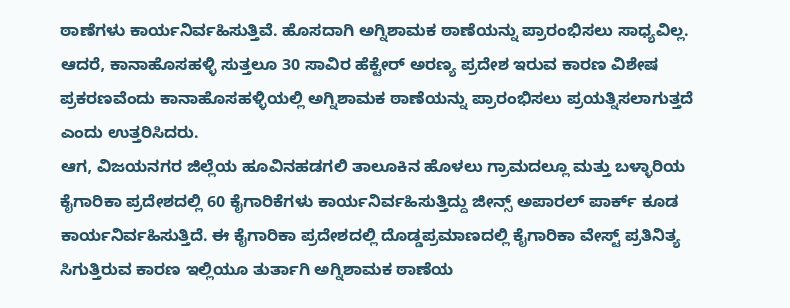ಠಾಣೆಗಳು ಕಾರ್ಯನಿರ್ವಹಿಸುತ್ತಿವೆ. ಹೊಸದಾಗಿ ಅಗ್ನಿಶಾಮಕ ಠಾಣೆಯನ್ನು ಪ್ರಾರಂಭಿಸಲು ಸಾಧ್ಯವಿಲ್ಲ. ಆದರೆ, ಕಾನಾಹೊಸಹಳ್ಳಿ ಸುತ್ತಲೂ 30 ಸಾವಿರ ಹೆಕ್ಟೇರ್ ಅರಣ್ಯ ಪ್ರದೇಶ ಇರುವ ಕಾರಣ ವಿಶೇಷ ಪ್ರಕರಣವೆಂದು ಕಾನಾಹೊಸಹಳ್ಳಿಯಲ್ಲಿ ಅಗ್ನಿಶಾಮಕ ಠಾಣೆಯನ್ನು ಪ್ರಾರಂಭಿಸಲು ಪ್ರಯತ್ನಿಸಲಾಗುತ್ತದೆ ಎಂದು ಉತ್ತರಿಸಿದರು.
ಆಗ, ವಿಜಯನಗರ ಜಿಲ್ಲೆಯ ಹೂವಿನಹಡಗಲಿ ತಾಲೂಕಿನ ಹೊಳಲು ಗ್ರಾಮದಲ್ಲೂ ಮತ್ತು ಬಳ್ಳಾರಿಯ ಕೈಗಾರಿಕಾ ಪ್ರದೇಶದಲ್ಲಿ 60 ಕೈಗಾರಿಕೆಗಳು ಕಾರ್ಯನಿರ್ವಹಿಸುತ್ತಿದ್ದು ಜೀನ್ಸ್ ಅಪಾರಲ್ ಪಾರ್ಕ್ ಕೂಡ ಕಾರ್ಯನಿರ್ವಹಿಸುತ್ತಿದೆ. ಈ ಕೈಗಾರಿಕಾ ಪ್ರದೇಶದಲ್ಲಿ ದೊಡ್ಡಪ್ರಮಾಣದಲ್ಲಿ ಕೈಗಾರಿಕಾ ವೇಸ್ಟ್ ಪ್ರತಿನಿತ್ಯ ಸಿಗುತ್ತಿರುವ ಕಾರಣ ಇಲ್ಲಿಯೂ ತುರ್ತಾಗಿ ಅಗ್ನಿಶಾಮಕ ಠಾಣೆಯ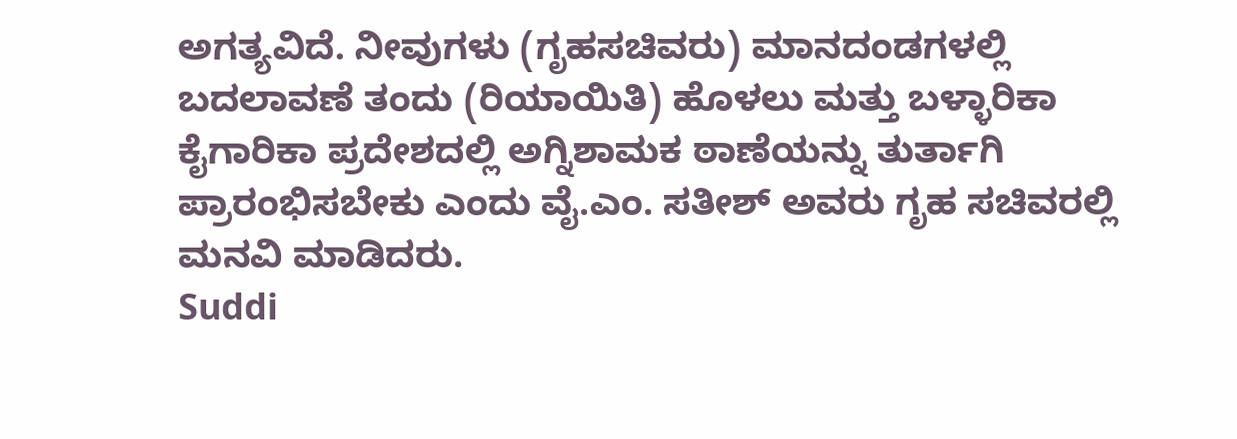ಅಗತ್ಯವಿದೆ. ನೀವುಗಳು (ಗೃಹಸಚಿವರು) ಮಾನದಂಡಗಳಲ್ಲಿ ಬದಲಾವಣೆ ತಂದು (ರಿಯಾಯಿತಿ) ಹೊಳಲು ಮತ್ತು ಬಳ್ಳಾರಿಕಾ ಕೈಗಾರಿಕಾ ಪ್ರದೇಶದಲ್ಲಿ ಅಗ್ನಿಶಾಮಕ ಠಾಣೆಯನ್ನು ತುರ್ತಾಗಿ ಪ್ರಾರಂಭಿಸಬೇಕು ಎಂದು ವೈ.ಎಂ. ಸತೀಶ್ ಅವರು ಗೃಹ ಸಚಿವರಲ್ಲಿ ಮನವಿ ಮಾಡಿದರು.
Suddi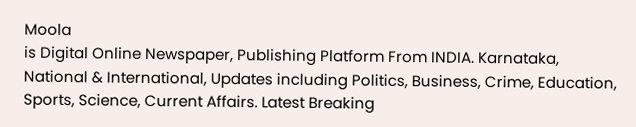Moola
is Digital Online Newspaper, Publishing Platform From INDIA. Karnataka, National & International, Updates including Politics, Business, Crime, Education, Sports, Science, Current Affairs. Latest Breaking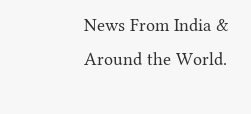News From India & Around the World.